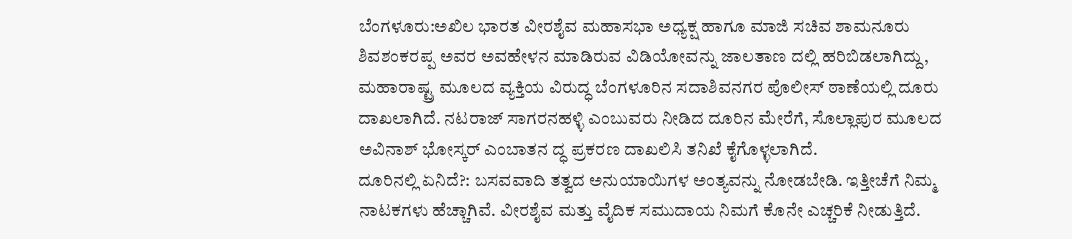ಬೆಂಗಳೂರು:ಅಖಿಲ ಭಾರತ ವೀರಶೈವ ಮಹಾಸಭಾ ಅಧ್ಯಕ್ಷ ಹಾಗೂ ಮಾಜಿ ಸಚಿವ ಶಾಮನೂರು ಶಿವಶಂಕರಪ್ಪ ಅವರ ಅವಹೇಳನ ಮಾಡಿರುವ ವಿಡಿಯೋವನ್ನು ಜಾಲತಾಣ ದಲ್ಲಿ ಹರಿಬಿಡಲಾಗಿದ್ದು, ಮಹಾರಾಷ್ಟ್ರ ಮೂಲದ ವ್ಯಕ್ತಿಯ ವಿರುದ್ಧ ಬೆಂಗಳೂರಿನ ಸದಾಶಿವನಗರ ಪೊಲೀಸ್ ಠಾಣೆಯಲ್ಲಿ ದೂರು ದಾಖಲಾಗಿದೆ. ನಟರಾಜ್ ಸಾಗರನಹಳ್ಳಿ ಎಂಬುವರು ನೀಡಿದ ದೂರಿನ ಮೇರೆಗೆ, ಸೊಲ್ಲಾಪುರ ಮೂಲದ ಅವಿನಾಶ್ ಭೋಸ್ಕರ್ ಎಂಬಾತನ ದ್ಧ ಪ್ರಕರಣ ದಾಖಲಿಸಿ ತನಿಖೆ ಕೈಗೊಳ್ಳಲಾಗಿದೆ.
ದೂರಿನಲ್ಲಿ ಏನಿದೆ?: ಬಸವವಾದಿ ತತ್ವದ ಅನುಯಾಯಿಗಳ ಅಂತ್ಯವನ್ನು ನೋಡಬೇಡಿ. ಇತ್ತೀಚೆಗೆ ನಿಮ್ಮ ನಾಟಕಗಳು ಹೆಚ್ಚಾಗಿವೆ. ವೀರಶೈವ ಮತ್ತು ವೈದಿಕ ಸಮುದಾಯ ನಿಮಗೆ ಕೊನೇ ಎಚ್ಚರಿಕೆ ನೀಡುತ್ತಿದೆ.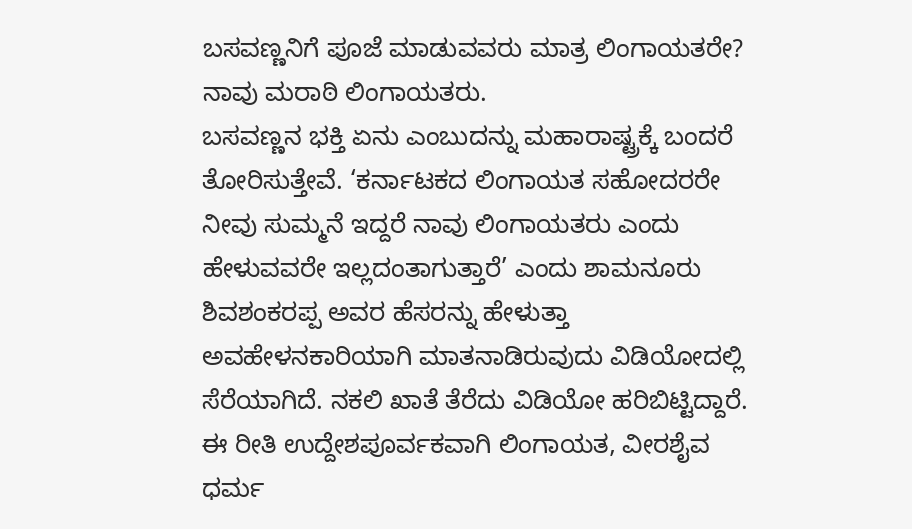ಬಸವಣ್ಣನಿಗೆ ಪೂಜೆ ಮಾಡುವವರು ಮಾತ್ರ ಲಿಂಗಾಯತರೇ? ನಾವು ಮರಾಠಿ ಲಿಂಗಾಯತರು.
ಬಸವಣ್ಣನ ಭಕ್ತಿ ಏನು ಎಂಬುದನ್ನು ಮಹಾರಾಷ್ಟ್ರಕ್ಕೆ ಬಂದರೆ ತೋರಿಸುತ್ತೇವೆ. ‘ಕರ್ನಾಟಕದ ಲಿಂಗಾಯತ ಸಹೋದರರೇ ನೀವು ಸುಮ್ಮನೆ ಇದ್ದರೆ ನಾವು ಲಿಂಗಾಯತರು ಎಂದು ಹೇಳುವವರೇ ಇಲ್ಲದಂತಾಗುತ್ತಾರೆ’ ಎಂದು ಶಾಮನೂರು ಶಿವಶಂಕರಪ್ಪ ಅವರ ಹೆಸರನ್ನು ಹೇಳುತ್ತಾ ಅವಹೇಳನಕಾರಿಯಾಗಿ ಮಾತನಾಡಿರುವುದು ವಿಡಿಯೋದಲ್ಲಿ ಸೆರೆಯಾಗಿದೆ. ನಕಲಿ ಖಾತೆ ತೆರೆದು ವಿಡಿಯೋ ಹರಿಬಿಟ್ಟಿದ್ದಾರೆ. ಈ ರೀತಿ ಉದ್ದೇಶಪೂರ್ವಕವಾಗಿ ಲಿಂಗಾಯತ, ವೀರಶೈವ ಧರ್ಮ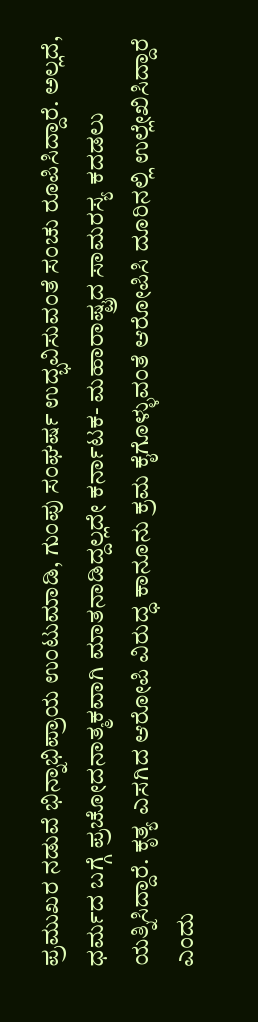ಪ್ರಮುಖರ ನಡುವೆ ಭಿನ್ನಾಭಿಪ್ರಾಯ ಉಂಟುಮಾಡಿ, ಗುಂಪು ಸಂಘರ್ಷ ಉದ್ಭವಿಸುವಂತೆ ಸಂಚು ರೂಪಿಸಿದ್ದಾರೆ. ಅಲ್ಲದೆ, ಧರ್ಮದ ಬಗ್ಗೆ ಪ್ರಚೋದನಾತ್ಮಕವಾಗಿ ಮಾತನಾಡಿದ್ದಲ್ಲದೇ ಕರ್ನಾಟಕ- ಮಹಾರಾಷ್ಟ್ರದ ಸಾಮರಸ್ಯ ಕದಡಲು ಯತ್ನಿಸಿದ್ದಾರೆ. ಕೃತ್ಯ ಎಸಗಿದ ಆರೋಪಿ ವಿರುದ್ಧ ಕಾನೂನು ಕ್ರಮ ಕೈಗೊಳ್ಳುವಂತೆ ಆರೋಪಿಸಿ ದೂರಿನಲ್ಲಿ ಉಲ್ಲೇಖಿಸಿದ್ದಾರೆ ಎಂದು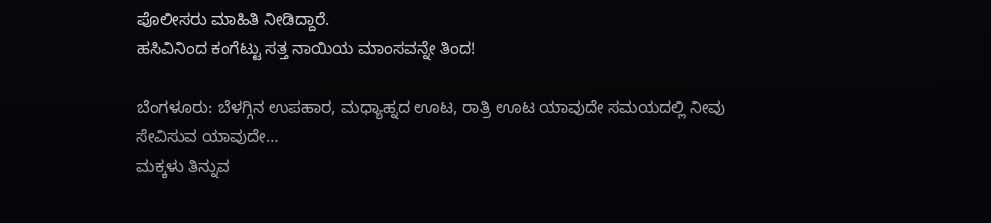ಪೊಲೀಸರು ಮಾಹಿತಿ ನೀಡಿದ್ದಾರೆ.
ಹಸಿವಿನಿಂದ ಕಂಗೆಟ್ಟು ಸತ್ತ ನಾಯಿಯ ಮಾಂಸವನ್ನೇ ತಿಂದ!

ಬೆಂಗಳೂರು: ಬೆಳಗ್ಗಿನ ಉಪಹಾರ, ಮಧ್ಯಾಹ್ನದ ಊಟ, ರಾತ್ರಿ ಊಟ ಯಾವುದೇ ಸಮಯದಲ್ಲಿ ನೀವು ಸೇವಿಸುವ ಯಾವುದೇ…
ಮಕ್ಕಳು ತಿನ್ನುವ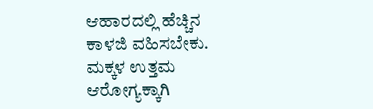ಆಹಾರದಲ್ಲಿ ಹೆಚ್ಚಿನ ಕಾಳಜಿ ವಹಿಸಬೇಕು. ಮಕ್ಕಳ ಉತ್ತಮ ಆರೋಗ್ಯಕ್ಕಾಗಿ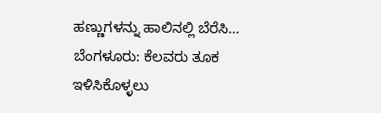ಹಣ್ಣುಗಳನ್ನು ಹಾಲಿನಲ್ಲಿ ಬೆರೆಸಿ…
ಬೆಂಗಳೂರು: ಕೆಲವರು ತೂಕ ಇಳಿಸಿಕೊಳ್ಳಲು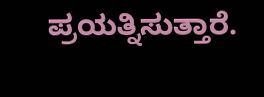ಪ್ರಯತ್ನಿಸುತ್ತಾರೆ.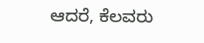ಆದರೆ, ಕೆಲವರು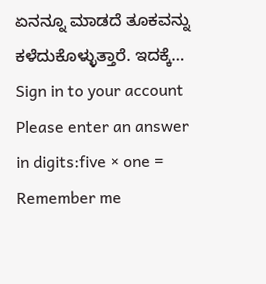ಏನನ್ನೂ ಮಾಡದೆ ತೂಕವನ್ನು ಕಳೆದುಕೊಳ್ಳುತ್ತಾರೆ. ಇದಕ್ಕೆ…
Sign in to your account
Please enter an answer in digits:five × one =
Remember me